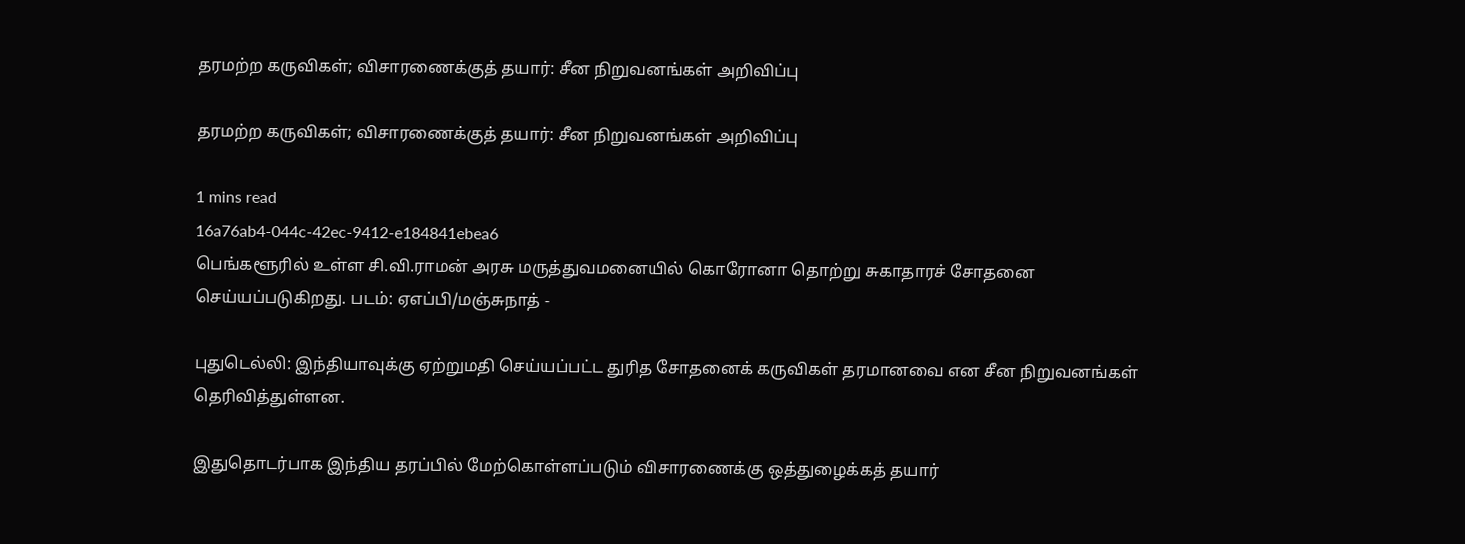தரமற்ற கருவிகள்; விசாரணைக்குத் தயார்: சீன நிறுவனங்கள் அறிவிப்பு

தரமற்ற கருவிகள்; விசாரணைக்குத் தயார்: சீன நிறுவனங்கள் அறிவிப்பு

1 mins read
16a76ab4-044c-42ec-9412-e184841ebea6
பெங்களூரில் உள்ள சி.வி.ராமன் அரசு மருத்துவமனையில் கொரோனா தொற்று சுகாதாரச் சோதனை செய்யப்படுகிறது. படம்: ஏஎப்பி/மஞ்சுநாத் -

புதுடெல்லி: இந்தியாவுக்கு ஏற்றுமதி செய்யப்பட்ட துரித சோதனைக் கருவிகள் தரமானவை என சீன நிறுவனங்கள் தெரிவித்துள்ளன.

இதுதொடர்பாக இந்திய தரப்பில் மேற்கொள்ளப்படும் விசாரணைக்கு ஒத்துழைக்கத் தயார்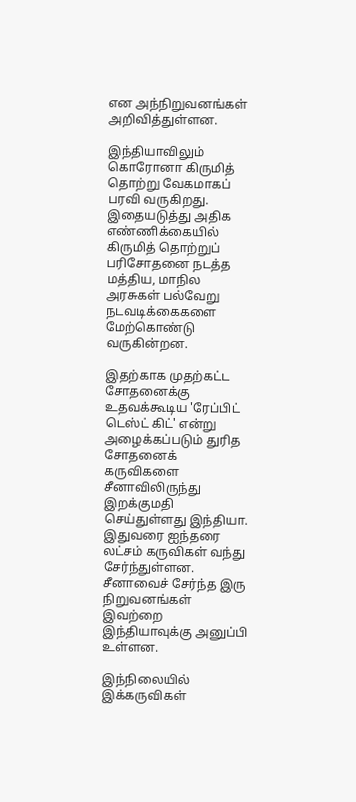என அந்நிறுவனங்கள் அறிவித்துள்ளன.

இந்தியாவிலும் கொரோனா கிருமித் தொற்று வேகமாகப் பரவி வருகிறது. இதையடுத்து அதிக எண்ணிக்கையில் கிருமித் தொற்றுப் பரிசோதனை நடத்த மத்திய, மாநில அரசுகள் பல்வேறு நடவடிக்கைகளை மேற்கொண்டு வருகின்றன.

இதற்காக முதற்கட்ட சோதனைக்கு உதவக்கூடிய 'ரேப்பிட் டெஸ்ட் கிட்' என்று அழைக்கப்படும் துரித சோதனைக் கருவிகளை சீனாவிலிருந்து இறக்குமதி செய்துள்ளது இந்தியா. இதுவரை ஐந்தரை லட்சம் கருவிகள் வந்து சேர்ந்துள்ளன. சீனாவைச் சேர்ந்த இரு நிறுவனங்கள் இவற்றை இந்தியாவுக்கு அனுப்பி உள்ளன.

இந்நிலையில் இக்கருவிகள்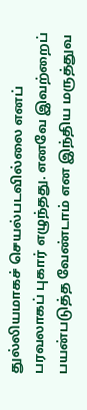துல்லியமாகச் செயல்படவில்லை எனப் பரவலாகப் புகார் எழுந்தது. எனவே இவற்றைப் பயன்படுத்த வேண்டாம் என இந்திய மருத்துவ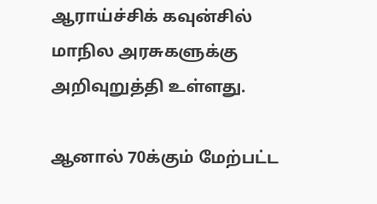ஆராய்ச்சிக் கவுன்சில் மாநில அரசுகளுக்கு அறிவுறுத்தி உள்ளது.

ஆனால் 70க்கும் மேற்பட்ட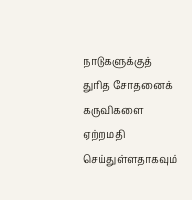நாடுகளுக்குத் துரித சோதனைக் கருவிகளை ஏற்றமதி செய்துள்ளதாகவும்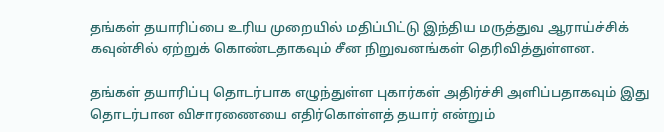தங்கள் தயாரிப்பை உரிய முறையில் மதிப்பிட்டு இந்திய மருத்துவ ஆராய்ச்சிக் கவுன்சில் ஏற்றுக் கொண்டதாகவும் சீன நிறுவனங்கள் தெரிவித்துள்ளன.

தங்கள் தயாரிப்பு தொடர்பாக எழுந்துள்ள புகார்கள் அதிர்ச்சி அளிப்பதாகவும் இது தொடர்பான விசாரணையை எதிர்கொள்ளத் தயார் என்றும்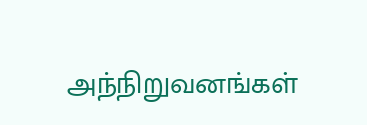அந்நிறுவனங்கள்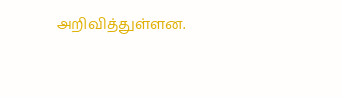அறிவித்துள்ளன.